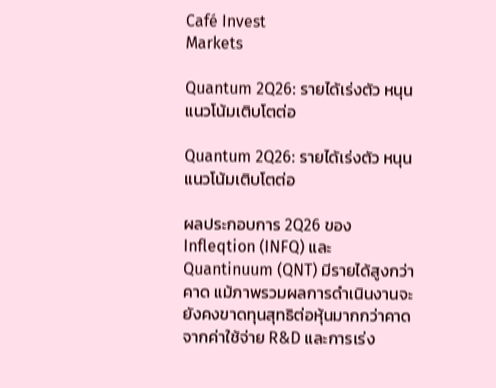Café Invest
Markets

Quantum 2Q26: รายได้เร่งตัว หนุนแนวโน้มเติบโตต่อ

Quantum 2Q26: รายได้เร่งตัว หนุนแนวโน้มเติบโตต่อ

ผลประกอบการ 2Q26 ของ Infleqtion (INFQ) และ Quantinuum (QNT) มีรายได้สูงกว่าคาด แม้ภาพรวมผลการดำเนินงานจะยังคงขาดทุนสุทธิต่อหุ้นมากกว่าคาดจากค่าใช้จ่าย R&D และการเร่ง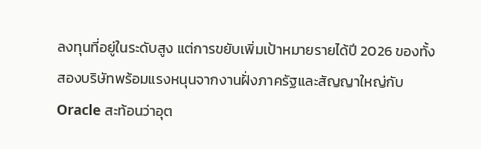ลงทุนที่อยู่ในระดับสูง แต่การขยับเพิ่มเป้าหมายรายได้ปี 2026 ของทั้งสองบริษัทพร้อมแรงหนุนจากงานฝั่งภาครัฐและสัญญาใหญ่กับ Oracle สะท้อนว่าอุต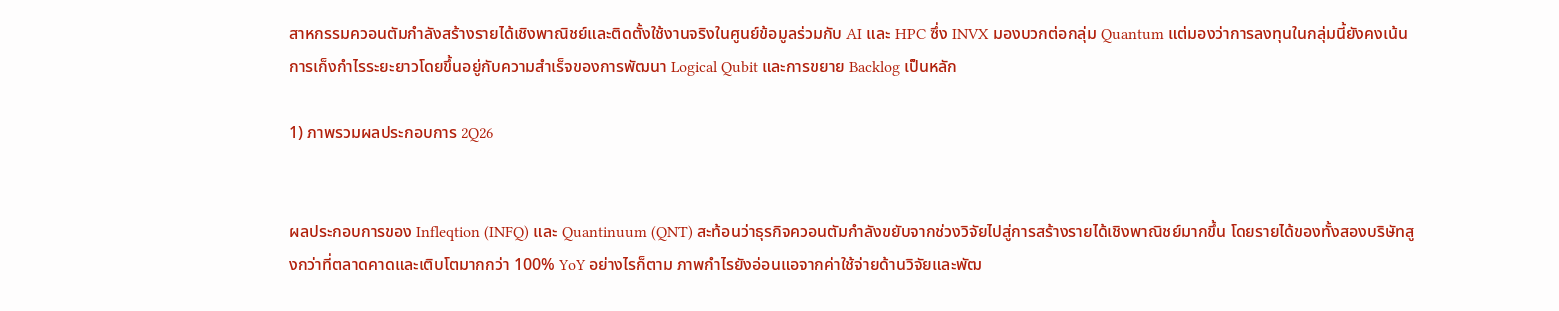สาหกรรมควอนตัมกำลังสร้างรายได้เชิงพาณิชย์และติดตั้งใช้งานจริงในศูนย์ข้อมูลร่วมกับ AI และ HPC ซึ่ง INVX มองบวกต่อกลุ่ม Quantum แต่มองว่าการลงทุนในกลุ่มนี้ยังคงเน้นการเก็งกำไรระยะยาวโดยขึ้นอยู่กับความสำเร็จของการพัฒนา Logical Qubit และการขยาย Backlog เป็นหลัก

1) ภาพรวมผลประกอบการ 2Q26


ผลประกอบการของ Infleqtion (INFQ) และ Quantinuum (QNT) สะท้อนว่าธุรกิจควอนตัมกำลังขยับจากช่วงวิจัยไปสู่การสร้างรายได้เชิงพาณิชย์มากขึ้น โดยรายได้ของทั้งสองบริษัทสูงกว่าที่ตลาดคาดและเติบโตมากกว่า 100% YoY อย่างไรก็ตาม ภาพกำไรยังอ่อนแอจากค่าใช้จ่ายด้านวิจัยและพัฒ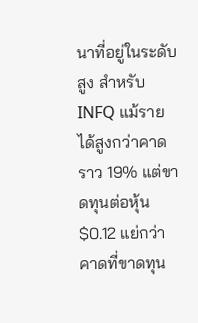นาที่อยู่ในระดับสูง สำหรับ INFQ แม้รายได้สูงกว่าคาดราว 19% แต่ขาดทุนต่อหุ้น $0.12 แย่กว่าคาดที่ขาดทุน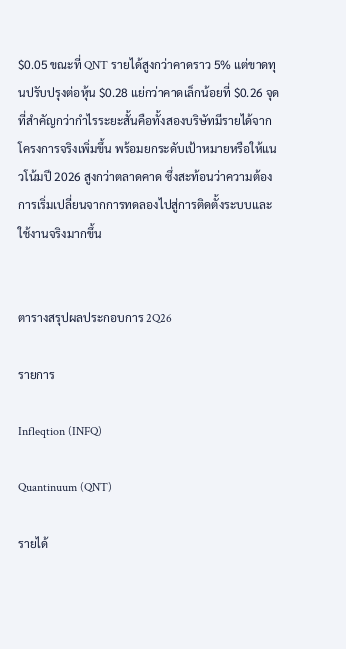$0.05 ขณะที่ QNT รายได้สูงกว่าคาดราว 5% แต่ขาดทุนปรับปรุงต่อหุ้น $0.28 แย่กว่าคาดเล็กน้อยที่ $0.26 จุดที่สำคัญกว่ากำไรระยะสั้นคือทั้งสองบริษัทมีรายได้จากโครงการจริงเพิ่มขึ้น พร้อมยกระดับเป้าหมายหรือให้แนวโน้มปี 2026 สูงกว่าตลาดคาด ซึ่งสะท้อนว่าความต้องการเริ่มเปลี่ยนจากการทดลองไปสู่การติดตั้งระบบและใช้งานจริงมากขึ้น


ตารางสรุปผลประกอบการ 2Q26

รายการ

Infleqtion (INFQ)

Quantinuum (QNT)

รายได้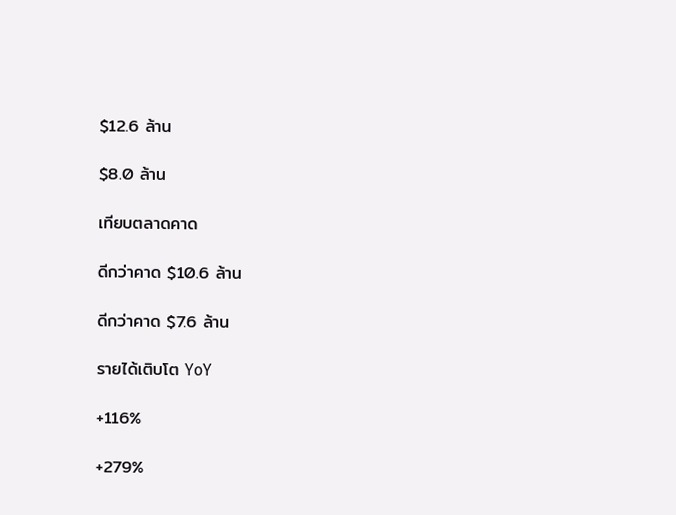$12.6 ล้าน

$8.0 ล้าน

เทียบตลาดคาด

ดีกว่าคาด $10.6 ล้าน

ดีกว่าคาด $7.6 ล้าน

รายได้เติบโต YoY

+116%

+279%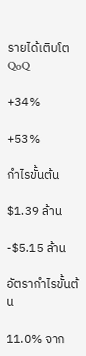รายได้เติบโต QoQ

+34%

+53%

กำไรขั้นต้น

$1.39 ล้าน

-$5.15 ล้าน

อัตรากำไรขั้นต้น

11.0% จาก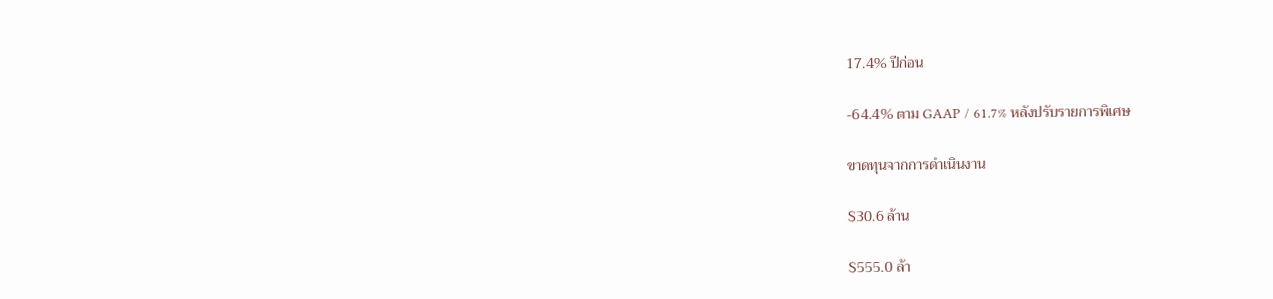17.4% ปีก่อน

-64.4% ตาม GAAP / 61.7% หลังปรับรายการพิเศษ

ขาดทุนจากการดำเนินงาน

$30.6 ล้าน

$555.0 ล้า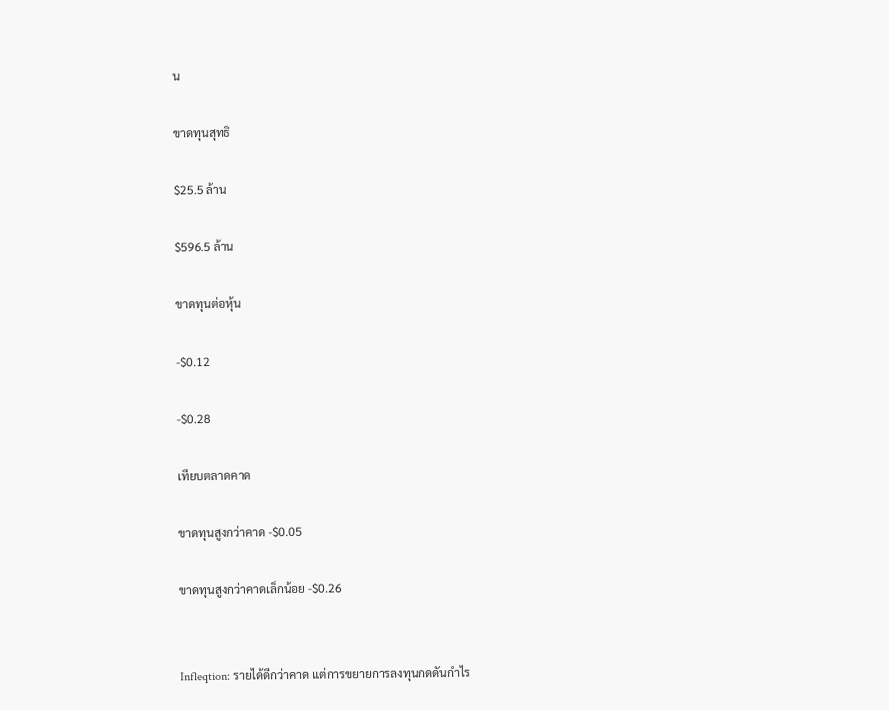น

ขาดทุนสุทธิ

$25.5 ล้าน

$596.5 ล้าน

ขาดทุนต่อหุ้น

-$0.12

-$0.28

เทียบตลาดคาด

ขาดทุนสูงกว่าคาด -$0.05

ขาดทุนสูงกว่าคาดเล็กน้อย -$0.26


Infleqtion: รายได้ดีกว่าคาด แต่การขยายการลงทุนกดดันกำไร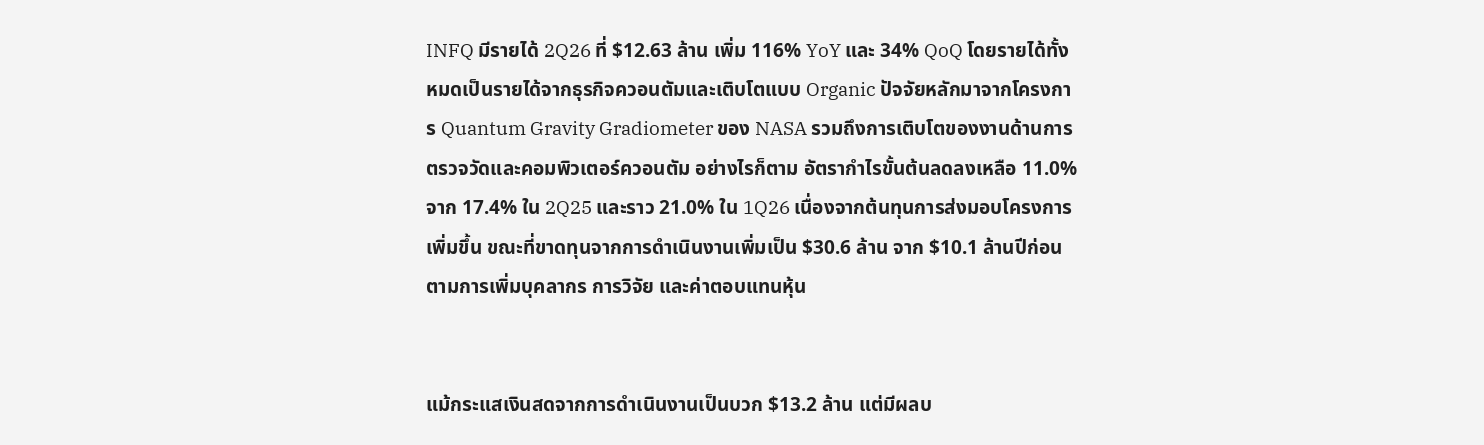INFQ มีรายได้ 2Q26 ที่ $12.63 ล้าน เพิ่ม 116% YoY และ 34% QoQ โดยรายได้ทั้งหมดเป็นรายได้จากธุรกิจควอนตัมและเติบโตแบบ Organic ปัจจัยหลักมาจากโครงการ Quantum Gravity Gradiometer ของ NASA รวมถึงการเติบโตของงานด้านการตรวจวัดและคอมพิวเตอร์ควอนตัม อย่างไรก็ตาม อัตรากำไรขั้นต้นลดลงเหลือ 11.0% จาก 17.4% ใน 2Q25 และราว 21.0% ใน 1Q26 เนื่องจากต้นทุนการส่งมอบโครงการเพิ่มขึ้น ขณะที่ขาดทุนจากการดำเนินงานเพิ่มเป็น $30.6 ล้าน จาก $10.1 ล้านปีก่อน ตามการเพิ่มบุคลากร การวิจัย และค่าตอบแทนหุ้น


แม้กระแสเงินสดจากการดำเนินงานเป็นบวก $13.2 ล้าน แต่มีผลบ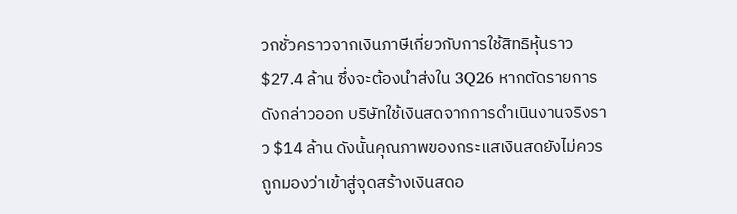วกชั่วคราวจากเงินภาษีเกี่ยวกับการใช้สิทธิหุ้นราว $27.4 ล้าน ซึ่งจะต้องนำส่งใน 3Q26 หากตัดรายการดังกล่าวออก บริษัทใช้เงินสดจากการดำเนินงานจริงราว $14 ล้าน ดังนั้นคุณภาพของกระแสเงินสดยังไม่ควรถูกมองว่าเข้าสู่จุดสร้างเงินสดอ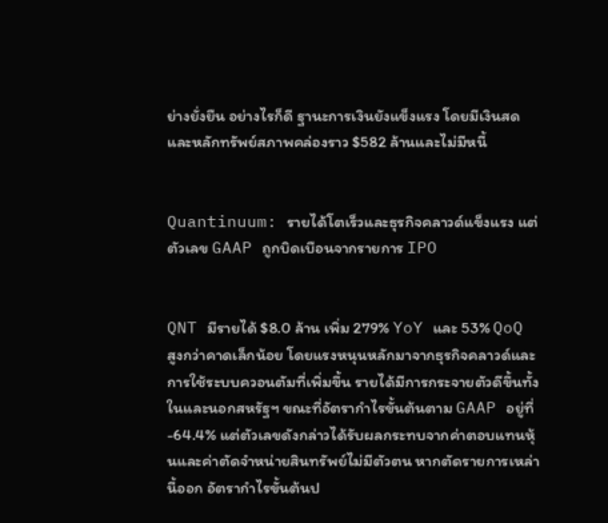ย่างยั่งยืน อย่างไรก็ดี ฐานะการเงินยังแข็งแรง โดยมีเงินสดและหลักทรัพย์สภาพคล่องราว $582 ล้านและไม่มีหนี้


Quantinuum: รายได้โตเร็วและธุรกิจคลาวด์แข็งแรง แต่ตัวเลข GAAP ถูกบิดเบือนจากรายการ IPO


QNT มีรายได้ $8.0 ล้าน เพิ่ม 279% YoY และ 53% QoQ สูงกว่าคาดเล็กน้อย โดยแรงหนุนหลักมาจากธุรกิจคลาวด์และการใช้ระบบควอนตัมที่เพิ่มขึ้น รายได้มีการกระจายตัวดีขึ้นทั้งในและนอกสหรัฐฯ ขณะที่อัตรากำไรขั้นต้นตาม GAAP อยู่ที่ -64.4% แต่ตัวเลขดังกล่าวได้รับผลกระทบจากค่าตอบแทนหุ้นและค่าตัดจำหน่ายสินทรัพย์ไม่มีตัวตน หากตัดรายการเหล่านี้ออก อัตรากำไรขั้นต้นป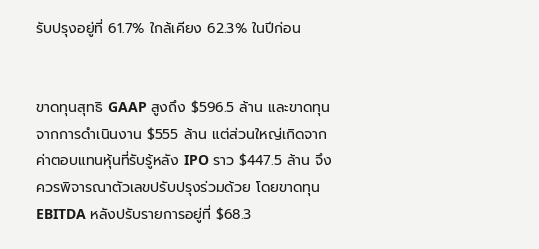รับปรุงอยู่ที่ 61.7% ใกล้เคียง 62.3% ในปีก่อน


ขาดทุนสุทธิ GAAP สูงถึง $596.5 ล้าน และขาดทุนจากการดำเนินงาน $555 ล้าน แต่ส่วนใหญ่เกิดจากค่าตอบแทนหุ้นที่รับรู้หลัง IPO ราว $447.5 ล้าน จึงควรพิจารณาตัวเลขปรับปรุงร่วมด้วย โดยขาดทุน EBITDA หลังปรับรายการอยู่ที่ $68.3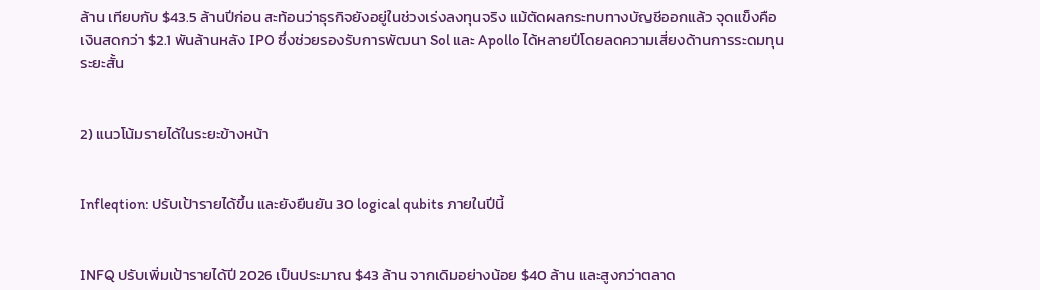ล้าน เทียบกับ $43.5 ล้านปีก่อน สะท้อนว่าธุรกิจยังอยู่ในช่วงเร่งลงทุนจริง แม้ตัดผลกระทบทางบัญชีออกแล้ว จุดแข็งคือเงินสดกว่า $2.1 พันล้านหลัง IPO ซึ่งช่วยรองรับการพัฒนา Sol และ Apollo ได้หลายปีโดยลดความเสี่ยงด้านการระดมทุนระยะสั้น


2) แนวโน้มรายได้ในระยะข้างหน้า


Infleqtion: ปรับเป้ารายได้ขึ้น และยังยืนยัน 30 logical qubits ภายในปีนี้


INFQ ปรับเพิ่มเป้ารายได้ปี 2026 เป็นประมาณ $43 ล้าน จากเดิมอย่างน้อย $40 ล้าน และสูงกว่าตลาด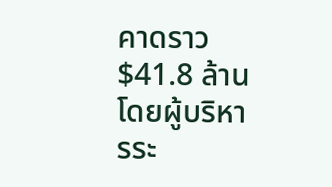คาดราว $41.8 ล้าน โดยผู้บริหารระ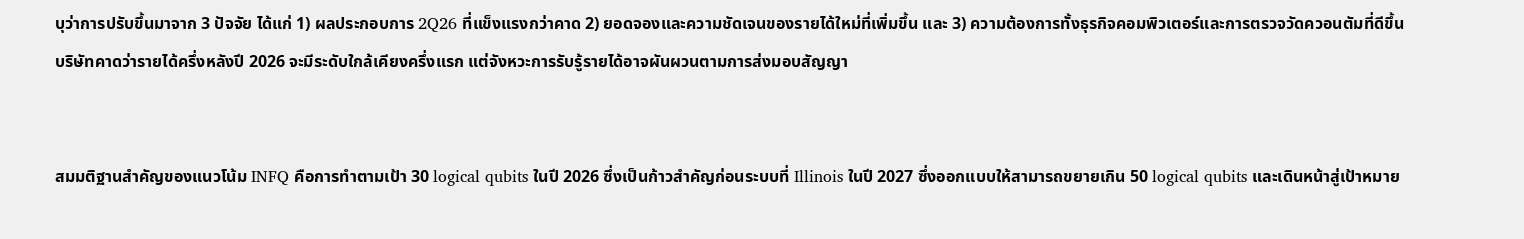บุว่าการปรับขึ้นมาจาก 3 ปัจจัย ได้แก่ 1) ผลประกอบการ 2Q26 ที่แข็งแรงกว่าคาด 2) ยอดจองและความชัดเจนของรายได้ใหม่ที่เพิ่มขึ้น และ 3) ความต้องการทั้งธุรกิจคอมพิวเตอร์และการตรวจวัดควอนตัมที่ดีขึ้น บริษัทคาดว่ารายได้ครึ่งหลังปี 2026 จะมีระดับใกล้เคียงครึ่งแรก แต่จังหวะการรับรู้รายได้อาจผันผวนตามการส่งมอบสัญญา


สมมติฐานสำคัญของแนวโน้ม INFQ คือการทำตามเป้า 30 logical qubits ในปี 2026 ซึ่งเป็นก้าวสำคัญก่อนระบบที่ Illinois ในปี 2027 ซึ่งออกแบบให้สามารถขยายเกิน 50 logical qubits และเดินหน้าสู่เป้าหมาย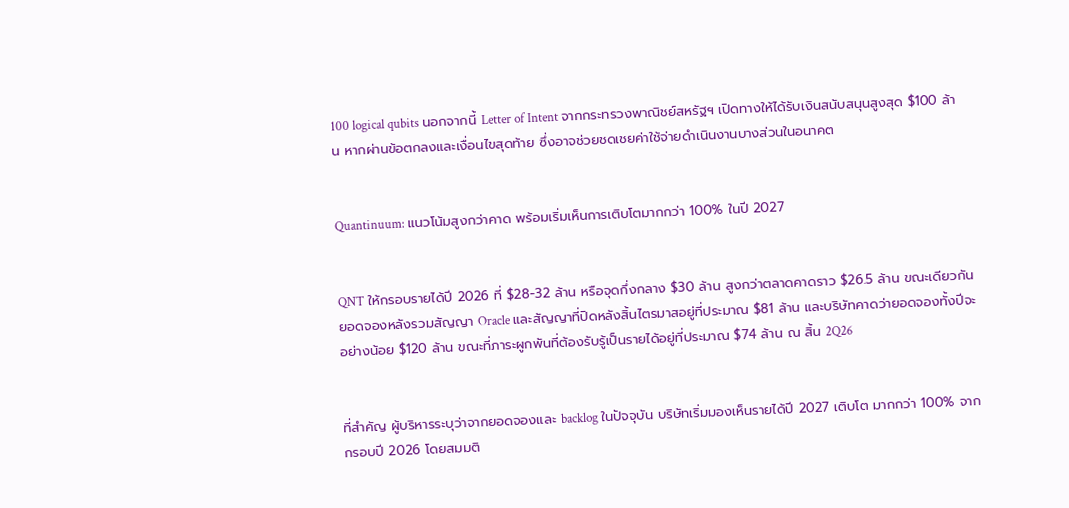100 logical qubits นอกจากนี้ Letter of Intent จากกระทรวงพาณิชย์สหรัฐฯ เปิดทางให้ได้รับเงินสนับสนุนสูงสุด $100 ล้าน หากผ่านข้อตกลงและเงื่อนไขสุดท้าย ซึ่งอาจช่วยชดเชยค่าใช้จ่ายดำเนินงานบางส่วนในอนาคต


Quantinuum: แนวโน้มสูงกว่าคาด พร้อมเริ่มเห็นการเติบโตมากกว่า 100% ในปี 2027


QNT ให้กรอบรายได้ปี 2026 ที่ $28-32 ล้าน หรือจุดกึ่งกลาง $30 ล้าน สูงกว่าตลาดคาดราว $26.5 ล้าน ขณะเดียวกันยอดจองหลังรวมสัญญา Oracle และสัญญาที่ปิดหลังสิ้นไตรมาสอยู่ที่ประมาณ $81 ล้าน และบริษัทคาดว่ายอดจองทั้งปีจะอย่างน้อย $120 ล้าน ขณะที่ภาระผูกพันที่ต้องรับรู้เป็นรายได้อยู่ที่ประมาณ $74 ล้าน ณ สิ้น 2Q26


ที่สำคัญ ผู้บริหารระบุว่าจากยอดจองและ backlog ในปัจจุบัน บริษัทเริ่มมองเห็นรายได้ปี 2027 เติบโต มากกว่า 100% จากกรอบปี 2026 โดยสมมติ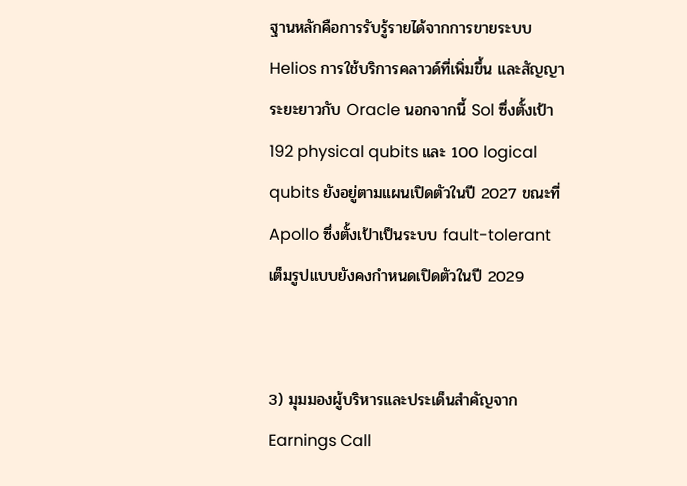ฐานหลักคือการรับรู้รายได้จากการขายระบบ Helios การใช้บริการคลาวด์ที่เพิ่มขึ้น และสัญญาระยะยาวกับ Oracle นอกจากนี้ Sol ซึ่งตั้งเป้า 192 physical qubits และ 100 logical qubits ยังอยู่ตามแผนเปิดตัวในปี 2027 ขณะที่ Apollo ซึ่งตั้งเป้าเป็นระบบ fault-tolerant เต็มรูปแบบยังคงกำหนดเปิดตัวในปี 2029


3) มุมมองผู้บริหารและประเด็นสำคัญจาก Earnings Call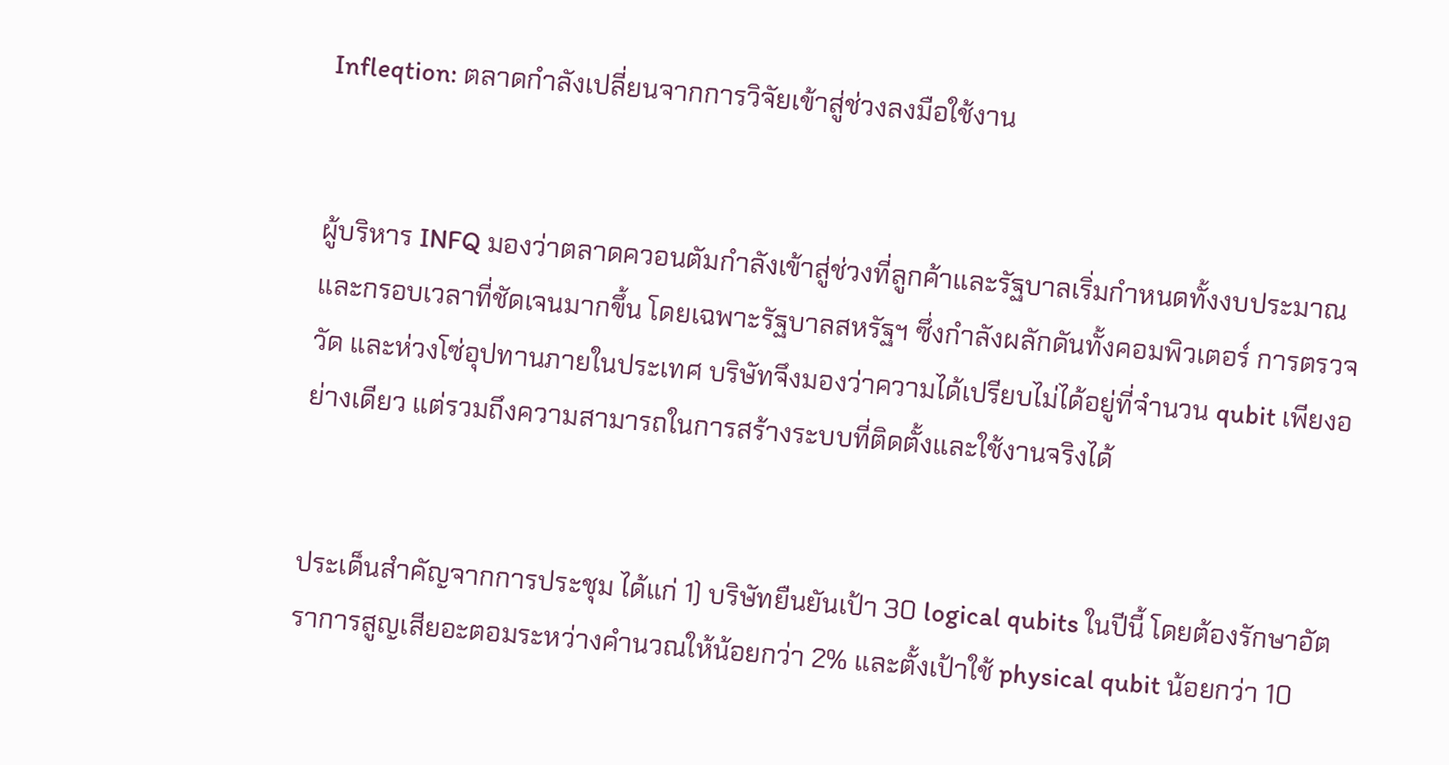Infleqtion: ตลาดกำลังเปลี่ยนจากการวิจัยเข้าสู่ช่วงลงมือใช้งาน


ผู้บริหาร INFQ มองว่าตลาดควอนตัมกำลังเข้าสู่ช่วงที่ลูกค้าและรัฐบาลเริ่มกำหนดทั้งงบประมาณและกรอบเวลาที่ชัดเจนมากขึ้น โดยเฉพาะรัฐบาลสหรัฐฯ ซึ่งกำลังผลักดันทั้งคอมพิวเตอร์ การตรวจวัด และห่วงโซ่อุปทานภายในประเทศ บริษัทจึงมองว่าความได้เปรียบไม่ได้อยู่ที่จำนวน qubit เพียงอย่างเดียว แต่รวมถึงความสามารถในการสร้างระบบที่ติดตั้งและใช้งานจริงได้


ประเด็นสำคัญจากการประชุม ได้แก่ 1) บริษัทยืนยันเป้า 30 logical qubits ในปีนี้ โดยต้องรักษาอัตราการสูญเสียอะตอมระหว่างคำนวณให้น้อยกว่า 2% และตั้งเป้าใช้ physical qubit น้อยกว่า 10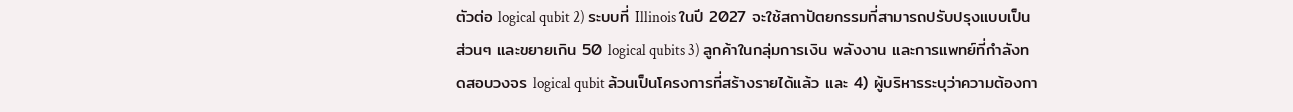ตัวต่อ logical qubit 2) ระบบที่ Illinois ในปี 2027 จะใช้สถาปัตยกรรมที่สามารถปรับปรุงแบบเป็นส่วนๆ และขยายเกิน 50 logical qubits 3) ลูกค้าในกลุ่มการเงิน พลังงาน และการแพทย์ที่กำลังทดสอบวงจร logical qubit ล้วนเป็นโครงการที่สร้างรายได้แล้ว และ 4) ผู้บริหารระบุว่าความต้องกา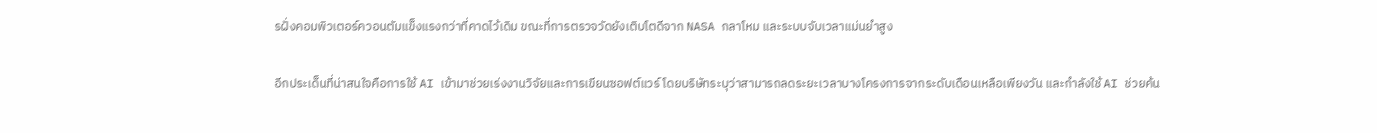รฝั่งคอมพิวเตอร์ควอนตัมแข็งแรงกว่าที่คาดไว้เดิม ขณะที่การตรวจวัดยังเติบโตดีจาก NASA กลาโหม และระบบจับเวลาแม่นยำสูง


อีกประเด็นที่น่าสนใจคือการใช้ AI เข้ามาช่วยเร่งงานวิจัยและการเขียนซอฟต์แวร์ โดยบริษัทระบุว่าสามารถลดระยะเวลาบางโครงการจากระดับเดือนเหลือเพียงวัน และกำลังใช้ AI ช่วยค้น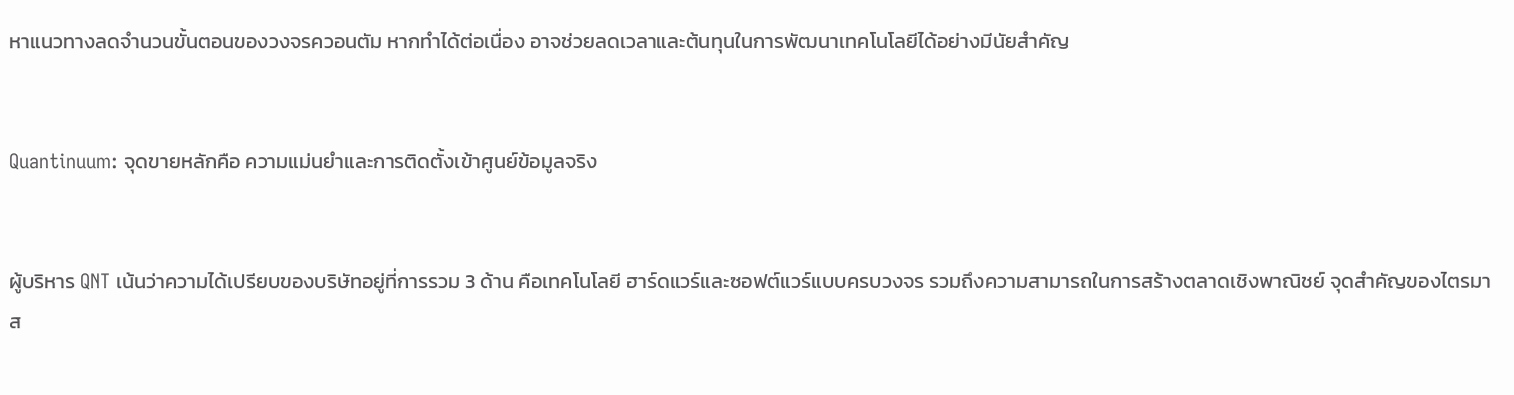หาแนวทางลดจำนวนขั้นตอนของวงจรควอนตัม หากทำได้ต่อเนื่อง อาจช่วยลดเวลาและต้นทุนในการพัฒนาเทคโนโลยีได้อย่างมีนัยสำคัญ


Quantinuum: จุดขายหลักคือ ความแม่นยำและการติดตั้งเข้าศูนย์ข้อมูลจริง


ผู้บริหาร QNT เน้นว่าความได้เปรียบของบริษัทอยู่ที่การรวม 3 ด้าน คือเทคโนโลยี ฮาร์ดแวร์และซอฟต์แวร์แบบครบวงจร รวมถึงความสามารถในการสร้างตลาดเชิงพาณิชย์ จุดสำคัญของไตรมาส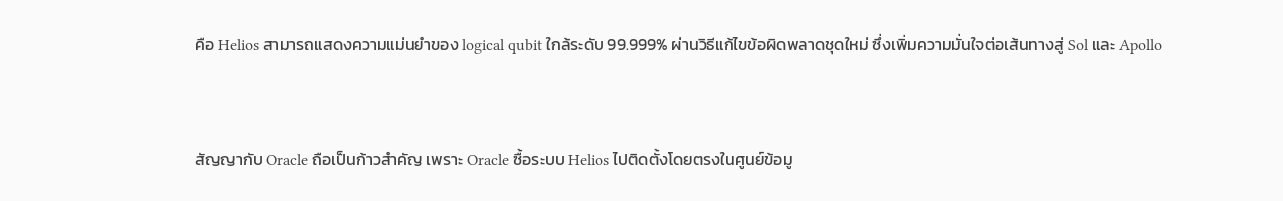คือ Helios สามารถแสดงความแม่นยำของ logical qubit ใกล้ระดับ 99.999% ผ่านวิธีแก้ไขข้อผิดพลาดชุดใหม่ ซึ่งเพิ่มความมั่นใจต่อเส้นทางสู่ Sol และ Apollo


สัญญากับ Oracle ถือเป็นก้าวสำคัญ เพราะ Oracle ซื้อระบบ Helios ไปติดตั้งโดยตรงในศูนย์ข้อมู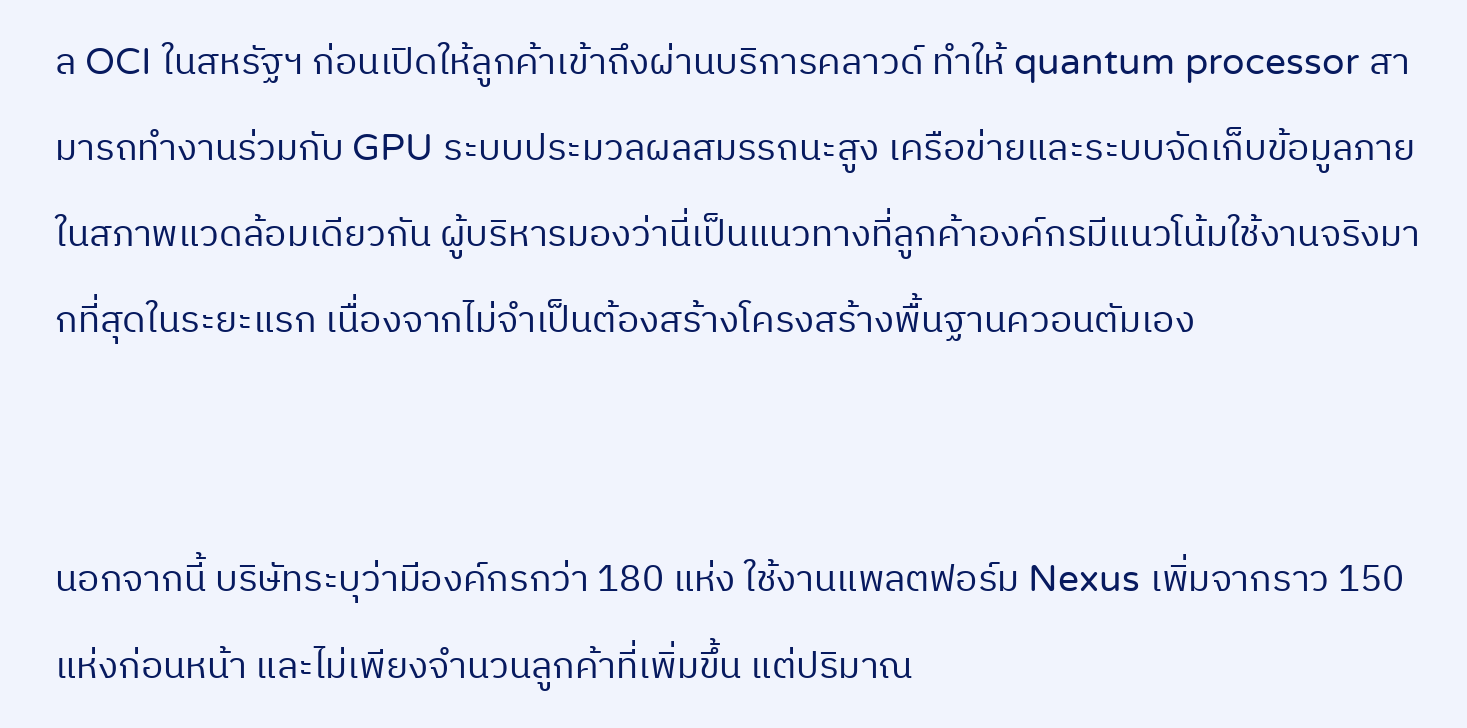ล OCI ในสหรัฐฯ ก่อนเปิดให้ลูกค้าเข้าถึงผ่านบริการคลาวด์ ทำให้ quantum processor สามารถทำงานร่วมกับ GPU ระบบประมวลผลสมรรถนะสูง เครือข่ายและระบบจัดเก็บข้อมูลภายในสภาพแวดล้อมเดียวกัน ผู้บริหารมองว่านี่เป็นแนวทางที่ลูกค้าองค์กรมีแนวโน้มใช้งานจริงมากที่สุดในระยะแรก เนื่องจากไม่จำเป็นต้องสร้างโครงสร้างพื้นฐานควอนตัมเอง


นอกจากนี้ บริษัทระบุว่ามีองค์กรกว่า 180 แห่ง ใช้งานแพลตฟอร์ม Nexus เพิ่มจากราว 150 แห่งก่อนหน้า และไม่เพียงจำนวนลูกค้าที่เพิ่มขึ้น แต่ปริมาณ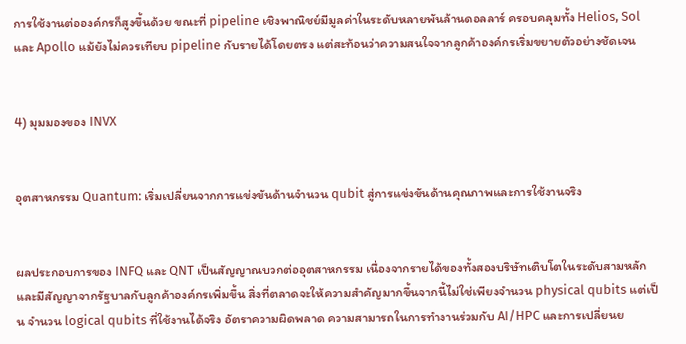การใช้งานต่อองค์กรก็สูงขึ้นด้วย ขณะที่ pipeline เชิงพาณิชย์มีมูลค่าในระดับหลายพันล้านดอลลาร์ ครอบคลุมทั้ง Helios, Sol และ Apollo แม้ยังไม่ควรเทียบ pipeline กับรายได้โดยตรง แต่สะท้อนว่าความสนใจจากลูกค้าองค์กรเริ่มขยายตัวอย่างชัดเจน


4) มุมมองของ INVX


อุตสาหกรรม Quantum: เริ่มเปลี่ยนจากการแข่งขันด้านจำนวน qubit สู่การแข่งขันด้านคุณภาพและการใช้งานจริง


ผลประกอบการของ INFQ และ QNT เป็นสัญญาณบวกต่ออุตสาหกรรม เนื่องจากรายได้ของทั้งสองบริษัทเติบโตในระดับสามหลักและมีสัญญาจากรัฐบาลกับลูกค้าองค์กรเพิ่มขึ้น สิ่งที่ตลาดจะให้ความสำคัญมากขึ้นจากนี้ไม่ใช่เพียงจำนวน physical qubits แต่เป็น จำนวน logical qubits ที่ใช้งานได้จริง อัตราความผิดพลาด ความสามารถในการทำงานร่วมกับ AI/HPC และการเปลี่ยนย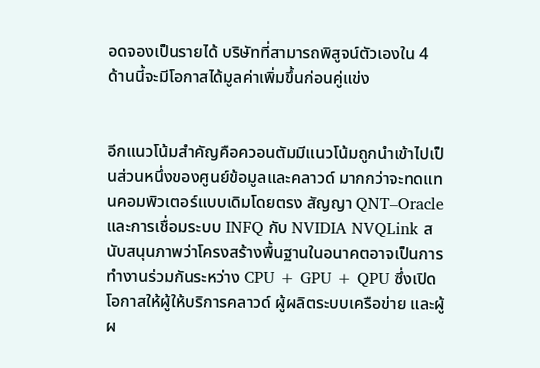อดจองเป็นรายได้ บริษัทที่สามารถพิสูจน์ตัวเองใน 4 ด้านนี้จะมีโอกาสได้มูลค่าเพิ่มขึ้นก่อนคู่แข่ง


อีกแนวโน้มสำคัญคือควอนตัมมีแนวโน้มถูกนำเข้าไปเป็นส่วนหนึ่งของศูนย์ข้อมูลและคลาวด์ มากกว่าจะทดแทนคอมพิวเตอร์แบบเดิมโดยตรง สัญญา QNT–Oracle และการเชื่อมระบบ INFQ กับ NVIDIA NVQLink สนับสนุนภาพว่าโครงสร้างพื้นฐานในอนาคตอาจเป็นการทำงานร่วมกันระหว่าง CPU + GPU + QPU ซึ่งเปิดโอกาสให้ผู้ให้บริการคลาวด์ ผู้ผลิตระบบเครือข่าย และผู้ผ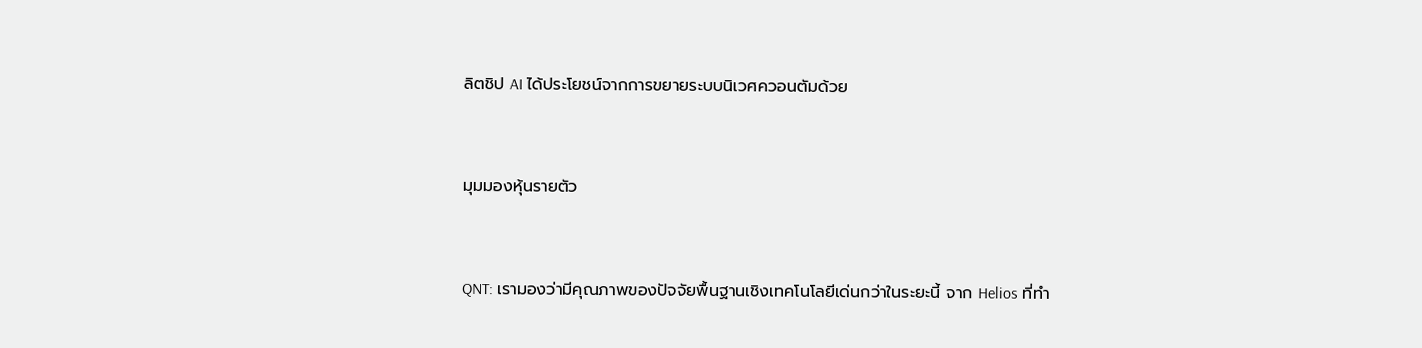ลิตชิป AI ได้ประโยชน์จากการขยายระบบนิเวศควอนตัมด้วย


มุมมองหุ้นรายตัว


QNT: เรามองว่ามีคุณภาพของปัจจัยพื้นฐานเชิงเทคโนโลยีเด่นกว่าในระยะนี้ จาก Helios ที่ทำ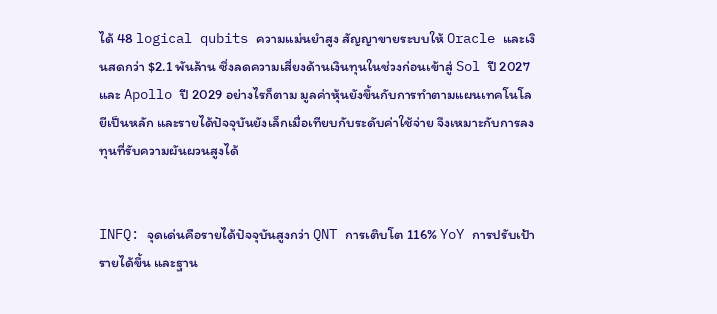ได้ 48 logical qubits ความแม่นยำสูง สัญญาขายระบบให้ Oracle และเงินสดกว่า $2.1 พันล้าน ซึ่งลดความเสี่ยงด้านเงินทุนในช่วงก่อนเข้าสู่ Sol ปี 2027 และ Apollo ปี 2029 อย่างไรก็ตาม มูลค่าหุ้นยังขึ้นกับการทำตามแผนเทคโนโลยีเป็นหลัก และรายได้ปัจจุบันยังเล็กเมื่อเทียบกับระดับค่าใช้จ่าย จึงเหมาะกับการลงทุนที่รับความผันผวนสูงได้


INFQ: จุดเด่นคือรายได้ปัจจุบันสูงกว่า QNT การเติบโต 116% YoY การปรับเป้ารายได้ขึ้น และฐาน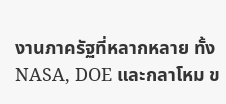งานภาครัฐที่หลากหลาย ทั้ง NASA, DOE และกลาโหม ข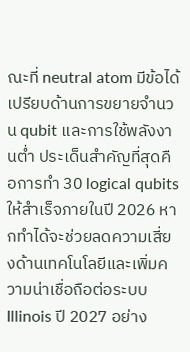ณะที่ neutral atom มีข้อได้เปรียบด้านการขยายจำนวน qubit และการใช้พลังงานต่ำ ประเด็นสำคัญที่สุดคือการทำ 30 logical qubits ให้สำเร็จภายในปี 2026 หากทำได้จะช่วยลดความเสี่ยงด้านเทคโนโลยีและเพิ่มความน่าเชื่อถือต่อระบบ Illinois ปี 2027 อย่าง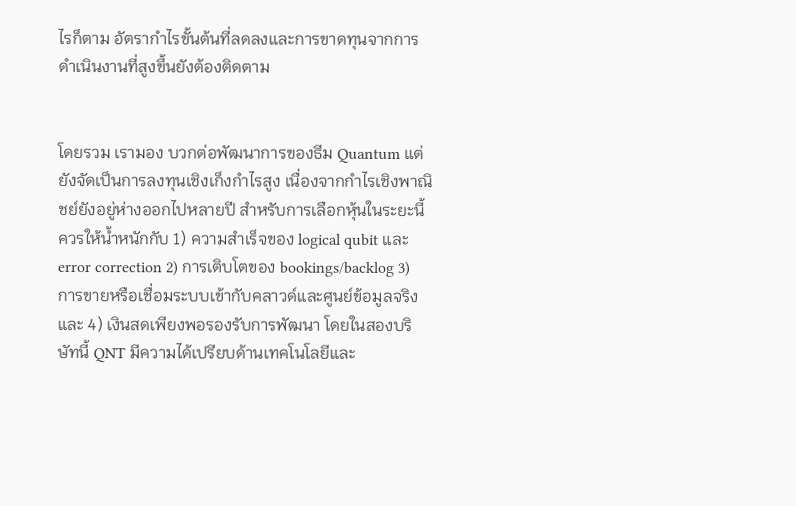ไรก็ตาม อัตรากำไรขั้นต้นที่ลดลงและการขาดทุนจากการดำเนินงานที่สูงขึ้นยังต้องติดตาม


โดยรวม เรามอง บวกต่อพัฒนาการของธีม Quantum แต่ยังจัดเป็นการลงทุนเชิงเก็งกำไรสูง เนื่องจากกำไรเชิงพาณิชย์ยังอยู่ห่างออกไปหลายปี สำหรับการเลือกหุ้นในระยะนี้ควรให้น้ำหนักกับ 1) ความสำเร็จของ logical qubit และ error correction 2) การเติบโตของ bookings/backlog 3) การขายหรือเชื่อมระบบเข้ากับคลาวด์และศูนย์ข้อมูลจริง และ 4) เงินสดเพียงพอรองรับการพัฒนา โดยในสองบริษัทนี้ QNT มีความได้เปรียบด้านเทคโนโลยีและ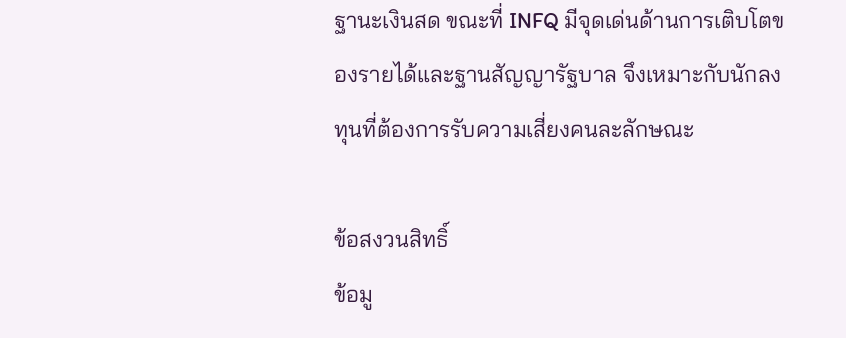ฐานะเงินสด ขณะที่ INFQ มีจุดเด่นด้านการเติบโตของรายได้และฐานสัญญารัฐบาล จึงเหมาะกับนักลงทุนที่ต้องการรับความเสี่ยงคนละลักษณะ

ข้อสงวนสิทธิ์
ข้อมู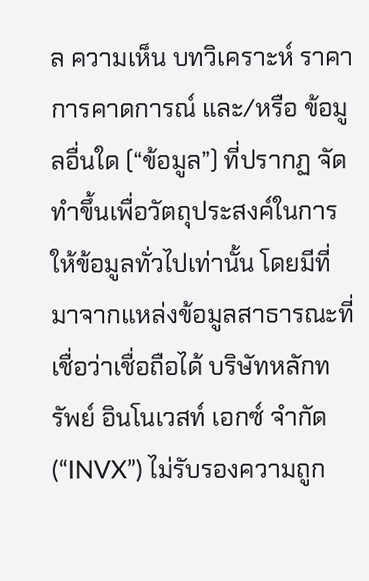ล ความเห็น บทวิเคราะห์ ราคา การคาดการณ์ และ/หรือ ข้อมูลอื่นใด (“ข้อมูล”) ที่ปรากฏ จัดทำขึ้นเพื่อวัตถุประสงค์ในการให้ข้อมูลทั่วไปเท่านั้น โดยมีที่มาจากแหล่งข้อมูลสาธารณะที่เชื่อว่าเชื่อถือได้ บริษัทหลักทรัพย์ อินโนเวสท์ เอกซ์ จำกัด (“INVX”) ไม่รับรองความถูก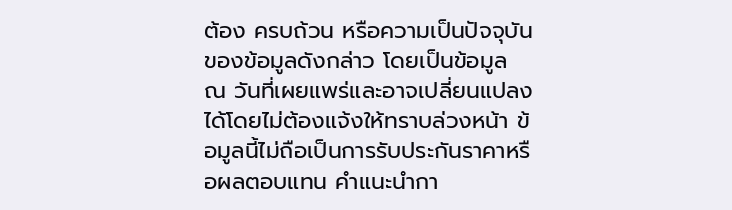ต้อง ครบถ้วน หรือความเป็นปัจจุบันของข้อมูลดังกล่าว โดยเป็นข้อมูล ณ วันที่เผยแพร่และอาจเปลี่ยนแปลงได้โดยไม่ต้องแจ้งให้ทราบล่วงหน้า ข้อมูลนี้ไม่ถือเป็นการรับประกันราคาหรือผลตอบแทน คำแนะนำกา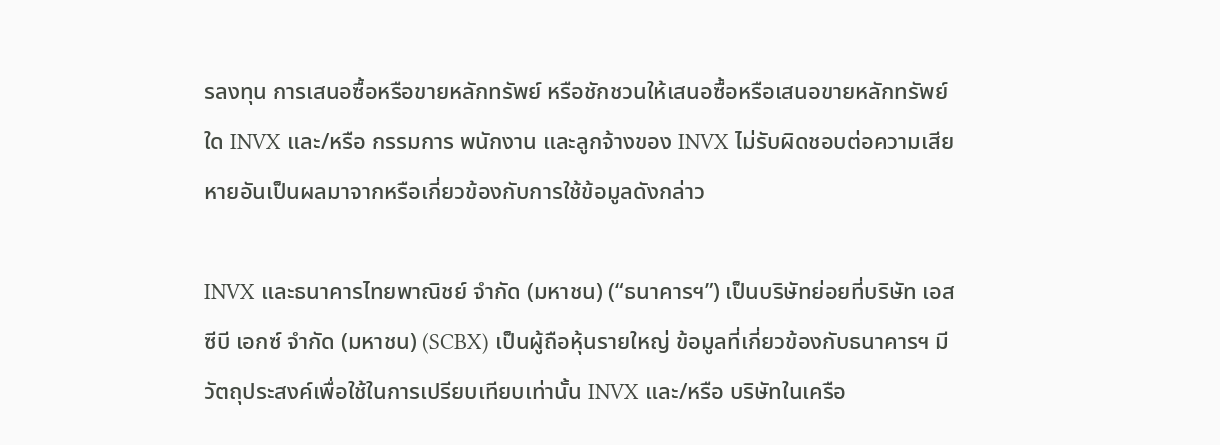รลงทุน การเสนอซื้อหรือขายหลักทรัพย์ หรือชักชวนให้เสนอซื้อหรือเสนอขายหลักทรัพย์ใด INVX และ/หรือ กรรมการ พนักงาน และลูกจ้างของ INVX ไม่รับผิดชอบต่อความเสียหายอันเป็นผลมาจากหรือเกี่ยวข้องกับการใช้ข้อมูลดังกล่าว

INVX และธนาคารไทยพาณิชย์ จำกัด (มหาชน) (“ธนาคารฯ”) เป็นบริษัทย่อยที่บริษัท เอสซีบี เอกซ์ จำกัด (มหาชน) (SCBX) เป็นผู้ถือหุ้นรายใหญ่ ข้อมูลที่เกี่ยวข้องกับธนาคารฯ มีวัตถุประสงค์เพื่อใช้ในการเปรียบเทียบเท่านั้น INVX และ/หรือ บริษัทในเครือ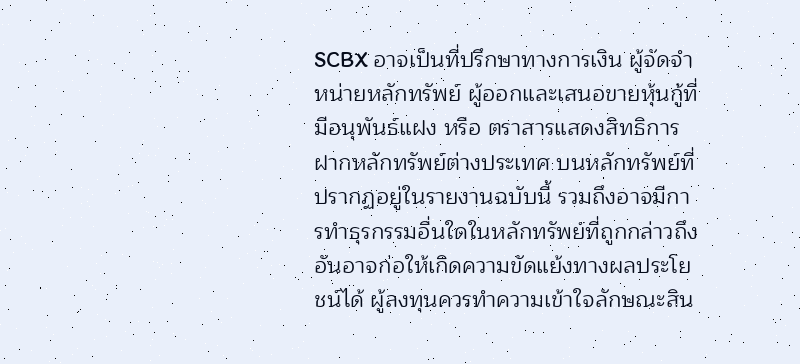SCBX อาจเป็นที่ปรึกษาทางการเงิน ผู้จัดจำหน่ายหลักทรัพย์ ผู้ออกและเสนอขายหุ้นกู้ที่มีอนุพันธ์แฝง หรือ ตราสารแสดงสิทธิการฝากหลักทรัพย์ต่างประเทศ บนหลักทรัพย์ที่ปรากฏอยู่ในรายงานฉบับนี้ รวมถึงอาจมีการทำธุรกรรมอื่นใดในหลักทรัพย์ที่ถูกกล่าวถึง อันอาจก่อให้เกิดความขัดแย้งทางผลประโยชน์ได้ ผู้ลงทุนควรทำความเข้าใจลักษณะสิน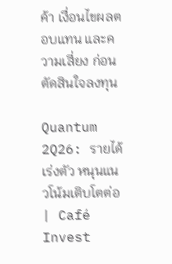ค้า เงื่อนไขผลตอบแทน และความเสี่ยง ก่อนตัดสินใจลงทุน

Quantum 2Q26: รายได้เร่งตัว หนุนแนวโน้มเติบโตต่อ | Café Invest